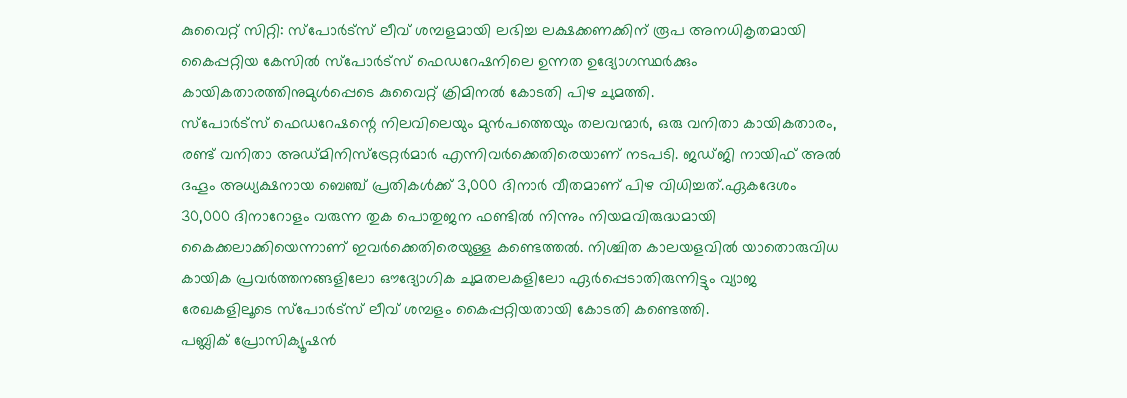കുവൈറ്റ് സിറ്റി: സ്പോർട്സ് ലീവ് ശമ്പളമായി ലഭിച്ച ലക്ഷക്കണക്കിന് രൂപ അനധികൃതമായി കൈപ്പറ്റിയ കേസിൽ സ്പോർട്സ് ഫെഡറേഷനിലെ ഉന്നത ഉദ്യോഗസ്ഥർക്കും കായികതാരത്തിനുമുൾപ്പെടെ കുവൈറ്റ് ക്രിമിനൽ കോടതി പിഴ ചുമത്തി.
സ്പോർട്സ് ഫെഡറേഷന്റെ നിലവിലെയും മുൻപത്തെയും തലവന്മാർ, ഒരു വനിതാ കായികതാരം, രണ്ട് വനിതാ അഡ്മിനിസ്ട്രേറ്റർമാർ എന്നിവർക്കെതിരെയാണ് നടപടി. ജഡ്ജി നായിഫ് അൽ ദഹൂം അധ്യക്ഷനായ ബെഞ്ച് പ്രതികൾക്ക് 3,000 ദിനാർ വീതമാണ് പിഴ വിധിച്ചത്.ഏകദേശം 30,000 ദിനാറോളം വരുന്ന തുക പൊതുജന ഫണ്ടിൽ നിന്നും നിയമവിരുദ്ധമായി കൈക്കലാക്കിയെന്നാണ് ഇവർക്കെതിരെയുള്ള കണ്ടെത്തൽ. നിശ്ചിത കാലയളവിൽ യാതൊരുവിധ കായിക പ്രവർത്തനങ്ങളിലോ ഔദ്യോഗിക ചുമതലകളിലോ ഏർപ്പെടാതിരുന്നിട്ടും വ്യാജ രേഖകളിലൂടെ സ്പോർട്സ് ലീവ് ശമ്പളം കൈപ്പറ്റിയതായി കോടതി കണ്ടെത്തി.
പബ്ലിക് പ്രോസിക്യൂഷൻ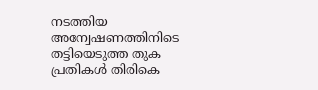നടത്തിയ അന്വേഷണത്തിനിടെ തട്ടിയെടുത്ത തുക പ്രതികൾ തിരികെ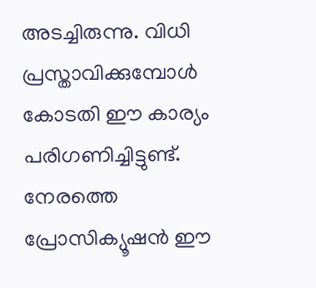അടച്ചിരുന്നു. വിധി പ്രസ്താവിക്കുമ്പോൾ കോടതി ഈ കാര്യം പരിഗണിച്ചിട്ടുണ്ട്. നേരത്തെ പ്രോസിക്യൂഷൻ ഈ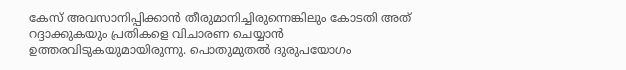കേസ് അവസാനിപ്പിക്കാൻ തീരുമാനിച്ചിരുന്നെങ്കിലും കോടതി അത് റദ്ദാക്കുകയും പ്രതികളെ വിചാരണ ചെയ്യാൻ ഉത്തരവിടുകയുമായിരുന്നു. പൊതുമുതൽ ദുരുപയോഗം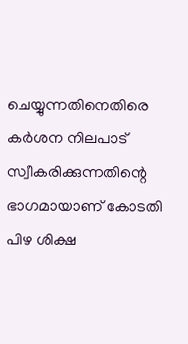ചെയ്യുന്നതിനെതിരെ കർശന നിലപാട് സ്വീകരിക്കുന്നതിന്റെ ഭാഗമായാണ് കോടതി പിഴ ശിക്ഷ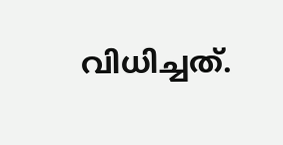വിധിച്ചത്.